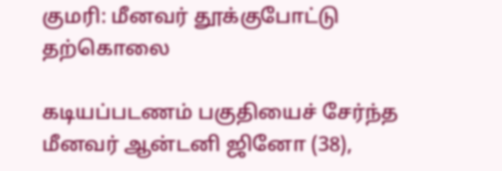குமரி: மீனவர் தூக்குபோட்டு தற்கொலை

கடியப்படணம் பகுதியைச் சேர்ந்த மீனவர் ஆன்டனி ஜினோ (38),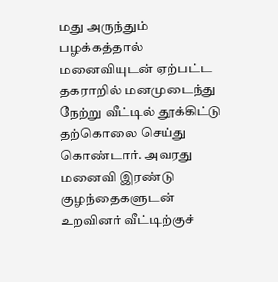மது அருந்தும் பழக்கத்தால் மனைவியுடன் ஏற்பட்ட தகராறில் மனமுடைந்து நேற்று வீட்டில் தூக்கிட்டு தற்கொலை செய்து கொண்டார். அவரது மனைவி இரண்டு குழந்தைகளுடன் உறவினர் வீட்டிற்குச்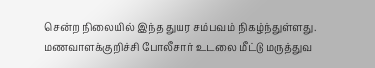சென்ற நிலையில் இந்த துயர சம்பவம் நிகழ்ந்துள்ளது. மணவாளக்குறிச்சி போலீசார் உடலை மீட்டு மருத்துவ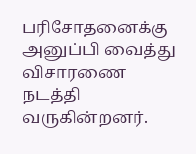பரிசோதனைக்கு அனுப்பி வைத்து விசாரணை நடத்தி வருகின்றனர்.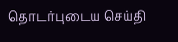தொடர்புடைய செய்தி